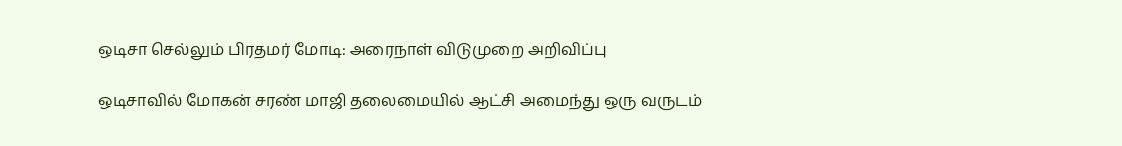ஒடிசா செல்லும் பிரதமர் மோடி: அரைநாள் விடுமுறை அறிவிப்பு

ஒடிசாவில் மோகன் சரண் மாஜி தலைமையில் ஆட்சி அமைந்து ஒரு வருடம்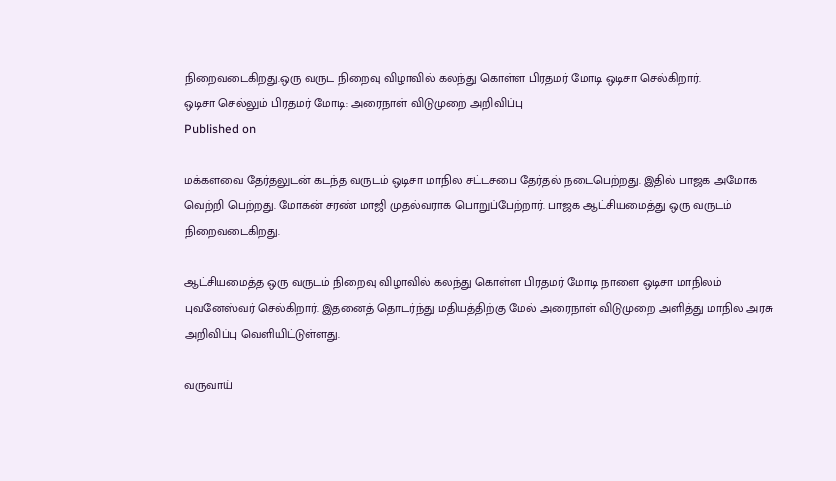நிறைவடைகிறது.ஒரு வருட நிறைவு விழாவில் கலந்து கொள்ள பிரதமர் மோடி ஒடிசா செல்கிறார்.
ஒடிசா செல்லும் பிரதமர் மோடி: அரைநாள் விடுமுறை அறிவிப்பு
Published on

மக்களவை தேர்தலுடன் கடந்த வருடம் ஒடிசா மாநில சட்டசபை தேர்தல் நடைபெற்றது. இதில் பாஜக அமோக வெற்றி பெற்றது. மோகன் சரண் மாஜி முதல்வராக பொறுப்பேற்றார். பாஜக ஆட்சியமைத்து ஒரு வருடம் நிறைவடைகிறது.

ஆட்சியமைத்த ஒரு வருடம் நிறைவு விழாவில் கலந்து கொள்ள பிரதமர் மோடி நாளை ஒடிசா மாநிலம் புவனேஸ்வர் செல்கிறார். இதனைத் தொடர்ந்து மதியத்திற்கு மேல் அரைநாள் விடுமுறை அளித்து மாநில அரசு அறிவிப்பு வெளியிட்டுள்ளது.

வருவாய்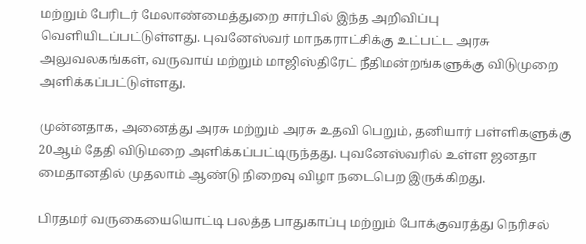மற்றும் பேரிடர் மேலாண்மைத்துறை சார்பில் இந்த அறிவிப்பு வெளியிடப்பட்டுள்ளது. புவனேஸ்வர் மாநகராட்சிக்கு உட்பட்ட அரசு அலுவலகங்கள், வருவாய் மற்றும் மாஜிஸ்திரேட் நீதிமன்றங்களுக்கு விடுமுறை அளிக்கப்பட்டுள்ளது.

முன்னதாக, அனைத்து அரசு மற்றும் அரசு உதவி பெறும், தனியார் பள்ளிகளுக்கு 20ஆம் தேதி விடுமறை அளிக்கப்பட்டிருந்தது. புவனேஸ்வரில் உள்ள ஜனதா மைதானதில் முதலாம் ஆண்டு நிறைவு விழா நடைபெற இருக்கிறது.

பிரதமர் வருகையையொட்டி பலத்த பாதுகாப்பு மற்றும் போக்குவரத்து நெரிசல்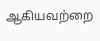ஆகியவற்றை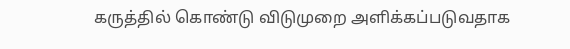கருத்தில் கொண்டு விடுமுறை அளிக்கப்படுவதாக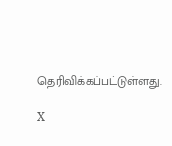தெரிவிக்கப்பட்டுள்ளது.

X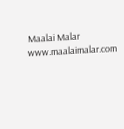Maalai Malar
www.maalaimalar.com